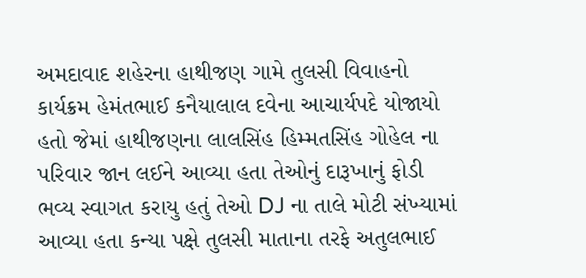અમદાવાદ શહેરના હાથીજણ ગામે તુલસી વિવાહનો કાર્યક્રમ હેમંતભાઈ કનૈયાલાલ દવેના આચાર્યપદે યોજાયો હતો જેમાં હાથીજણના લાલસિંહ હિમ્મતસિંહ ગોહેલ ના પરિવાર જાન લઈને આવ્યા હતા તેઓનું દારૂખાનું ફોડી ભવ્ય સ્વાગત કરાયુ હતું તેઓ DJ ના તાલે મોટી સંખ્યામાં આવ્યા હતા કન્યા પક્ષે તુલસી માતાના તરફે અતુલભાઈ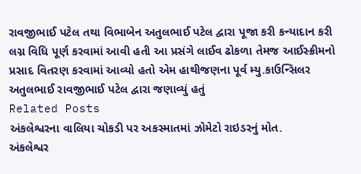રાવજીભાઈ પટેલ તથા વિભાબેન અતુલભાઈ પટેલ દ્વારા પૂજા કરી કન્યાદાન કરી લગ્ન વિધિ પૂર્ણ કરવામાં આવી હતી આ પ્રસંગે લાઈવ ઢોકળા તેમજ આઈસ્ક્રીમનો પ્રસાદ વિતરણ કરવામાં આવ્યો હતો એમ હાથીજણના પૂર્વ મ્યુ.કાઉન્સિલર અતુલભાઈ રાવજીભાઈ પટેલ દ્વારા જણાવ્યું હતું
Related Posts
અંકલેશ્વરના વાલિયા ચોકડી પર અકસ્માતમાં ઝોમેટો રાઇડરનું મોત.
અંકલેશ્વર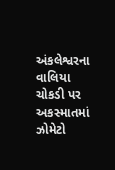અંકલેશ્વરના વાલિયા ચોકડી પર અકસ્માતમાં ઝોમેટો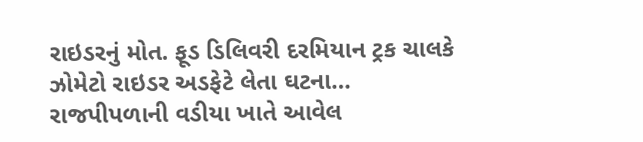રાઇડરનું મોત. ફૂડ ડિલિવરી દરમિયાન ટ્રક ચાલકે ઝોમેટો રાઇડર અડફેટે લેતા ઘટના…
રાજપીપળાની વડીયા ખાતે આવેલ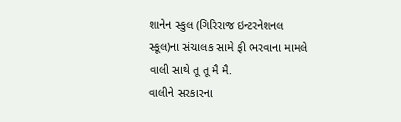શાનેન સ્કુલ (ગિરિરાજ ઇન્ટરનેશનલ સ્કૂલ)ના સંચાલક સામે ફી ભરવાના મામલે વાલી સાથે તૂ તૂ મૈ મૈ.
વાલીને સરકારના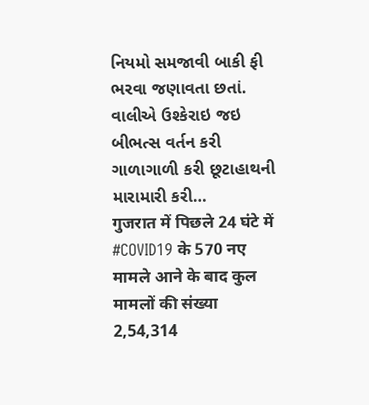નિયમો સમજાવી બાકી ફી ભરવા જણાવતા છતાં. વાલીએ ઉશ્કેરાઇ જઇ બીભત્સ વર્તન કરી ગાળાગાળી કરી છૂટાહાથની મારામારી કરી…
गुजरात में पिछले 24 घंटे में #COVID19 के 570 नए मामले आने के बाद कुल मामलों की संख्या 2,54,314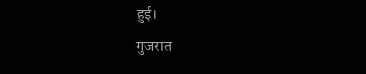हुई।
गुजरात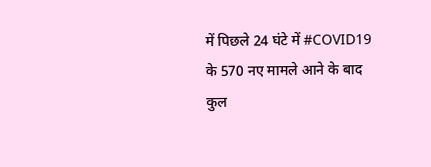में पिछले 24 घंटे में #COVID19 के 570 नए मामले आने के बाद कुल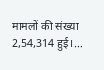मामलों की संख्या 2,54,314 हुई।…